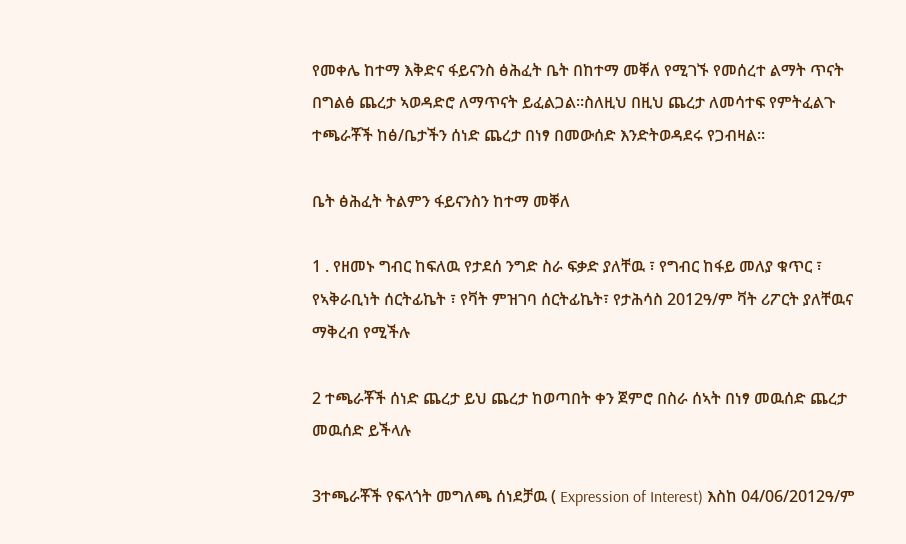የመቀሌ ከተማ እቅድና ፋይናንስ ፅሕፈት ቤት በከተማ መቐለ የሚገኙ የመሰረተ ልማት ጥናት በግልፅ ጨረታ ኣወዳድሮ ለማጥናት ይፈልጋል።ስለዚህ በዚህ ጨረታ ለመሳተፍ የምትፈልጉ ተጫራቾች ከፅ/ቤታችን ሰነድ ጨረታ በነፃ በመውሰድ እንድትወዳደሩ የጋብዛል።

ቤት ፅሕፈት ትልምን ፋይናንስን ከተማ መቐለ

1 . የዘመኑ ግብር ከፍለዉ የታደሰ ንግድ ስራ ፍቃድ ያለቸዉ ፣ የግብር ከፋይ መለያ ቁጥር ፣ የኣቅራቢነት ሰርትፊኬት ፣ የቫት ምዝገባ ሰርትፊኬት፣ የታሕሳስ 2012ዓ/ም ቫት ሪፖርት ያለቸዉና ማቅረብ የሚችሉ

2 ተጫራቾች ሰነድ ጨረታ ይህ ጨረታ ከወጣበት ቀን ጀምሮ በስራ ሰኣት በነፃ መዉሰድ ጨረታ መዉሰድ ይችላሉ

3ተጫራቾች የፍላጎት መግለጫ ሰነደቻዉ ( Expression of Interest) እስከ 04/06/2012ዓ/ም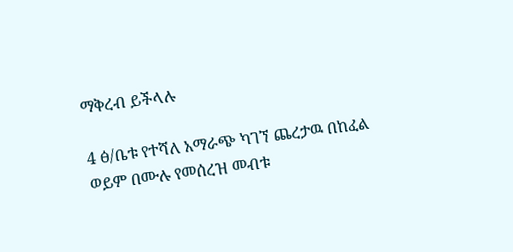ማቅረብ ይችላሉ

4 ፅ/ቤቱ የተሻለ አማራጭ ካገኘ ጨረታዉ በከፈል ወይም በሙሉ የመሰረዝ መብቱ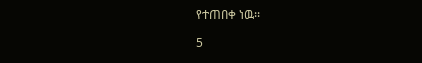የተጠበቀ ነዉ፡፡

5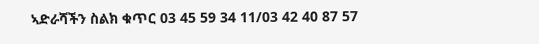ኣድራሻችን ስልክ ቁጥር 03 45 59 34 11/03 42 40 87 57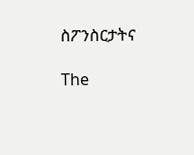ስፖንስርታትና

The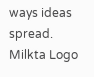ways ideas spread.
Milkta Logo